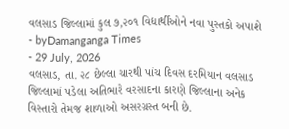વલસાડ જિલ્લામાં કુલ ૭,૨૦૧ વિદ્યાર્થીઓને નવા પુસ્તકો અપાશે
- byDamanganga Times
- 29 July, 2026
વલસાડ, તા. ૨૮ છેલ્લા ચારથી પાંચ દિવસ દરમિયાન વલસાડ જિલ્લામાં પડેલા અતિભારે વરસાદના કારણે જિલ્લાના અનેક વિસ્તારો તેમજ શાળાઓ અસરગ્રસ્ત બની છે.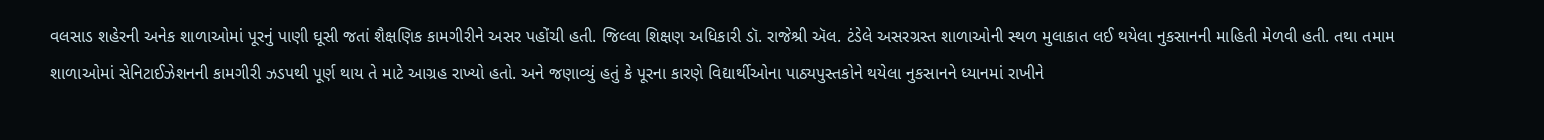વલસાડ શહેરની અનેક શાળાઓમાં પૂરનું પાણી ઘૂસી જતાં શૈક્ષણિક કામગીરીને અસર પહોંચી હતી. જિલ્લા શિક્ષણ અધિકારી ડૉ. રાજેશ્રી ઍલ. ટંડેલે અસરગ્રસ્ત શાળાઓની સ્થળ મુલાકાત લઈ થયેલા નુકસાનની માહિતી મેળવી હતી. તથા તમામ શાળાઓમાં સેનિટાઈઝેશનની કામગીરી ઝડપથી પૂર્ણ થાય તે માટે આગ્રહ રાખ્યો હતો. અને જણાવ્યું હતું કે પૂરના કારણે વિદ્યાર્થીઓના પાઠ્યપુસ્તકોને થયેલા નુકસાનને ધ્યાનમાં રાખીને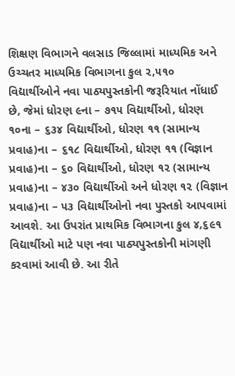શિક્ષણ વિભાગને વલસાડ જિલ્લામાં માધ્યમિક અને ઉચ્ચતર માધ્યમિક વિભાગના કુલ ૨,૫૧૦ વિદ્યાર્થીઓને નવા પાઠ્યપુસ્તકોની જરૂરિયાત નોંધાઈ છે, જેમાં ધોરણ ૯ના – ૭૧૫ વિદ્યાર્થીઓ, ધોરણ ૧૦ના – ૬૩૪ વિદ્યાર્થીઓ, ધોરણ ૧૧ (સામાન્ય પ્રવાહ)ના – ૬૧૮ વિદ્યાર્થીઓ, ધોરણ ૧૧ (વિજ્ઞાન પ્રવાહ)ના – ૬૦ વિદ્યાર્થીઓ, ધોરણ ૧૨ (સામાન્ય પ્રવાહ)ના – ૪૩૦ વિદ્યાર્થીઓ અને ધોરણ ૧૨ (વિજ્ઞાન પ્રવાહ)ના – ૫૩ વિદ્યાર્થીઓનો નવા પુસ્તકો આપવામાં આવશે. આ ઉપરાંત પ્રાથમિક વિભાગના કુલ ૪,૬૯૧ વિદ્યાર્થીઓ માટે પણ નવા પાઠ્યપુસ્તકોની માંગણી કરવામાં આવી છે. આ રીતે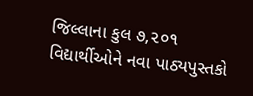જિલ્લાના કુલ ૭,૨૦૧ વિદ્યાર્થીઓને નવા પાઠ્યપુસ્તકો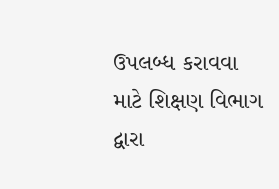ઉપલબ્ધ કરાવવા માટે શિક્ષણ વિભાગ દ્વારા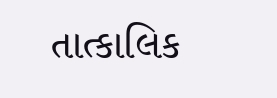તાત્કાલિક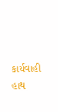કાર્યવાહી હાથ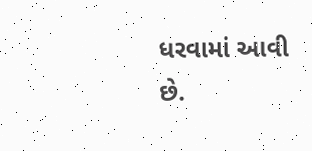ધરવામાં આવી છે.